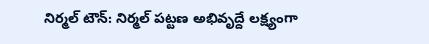నిర్మల్ టౌన్: నిర్మల్ పట్టణ అభివృద్దే లక్ష్యంగా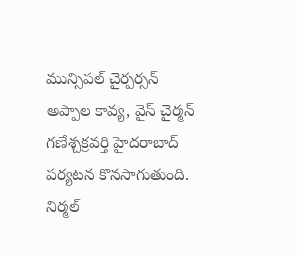మున్సిపల్ చైర్పర్సన్ అప్పాల కావ్య, వైస్ చైర్మన్ గణేశ్చక్రవర్తి హైదరాబాద్ పర్యటన కొనసాగుతుంది. నిర్మల్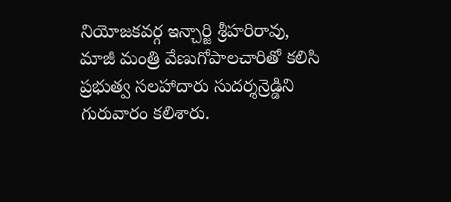నియోజకవర్గ ఇన్చార్జి శ్రీహరిరావు, మాజీ మంత్రి వేణుగోపాలచారితో కలిసి ప్రభుత్వ సలహాదారు సుదర్శన్రెడ్డిని గురువారం కలిశారు.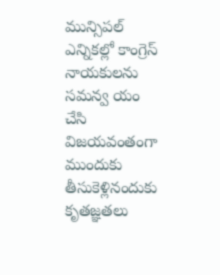మున్సిపల్ ఎన్నికల్లో కాంగ్రెస్ నాయకులను సమన్వ యం చేసి విజయవంతంగా ముందుకు తీసుకెళ్లినందుకు కృతజ్ఞతలు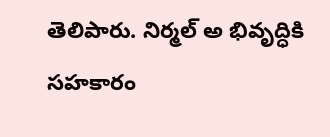తెలిపారు. నిర్మల్ అ భివృద్ధికి సహకారం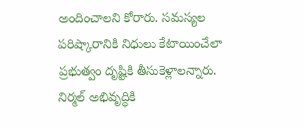అందించాలని కోరారు. సమస్యల పరిష్కారానికి నిధులు కేటాయించేలా ప్రభుత్వం దృష్టికి తీసుకెళ్లాలన్నారు. నిర్మల్ అభివృద్ధికి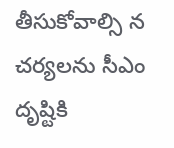తీసుకోవాల్సి న చర్యలను సీఎం దృష్టికి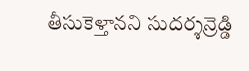తీసుకెళ్తానని సుదర్శన్రెడ్డి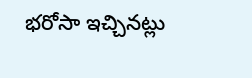భరోసా ఇచ్చినట్లు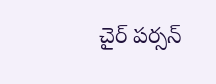చైర్ పర్సన్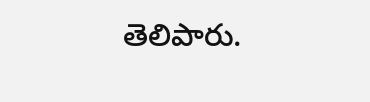తెలిపారు.